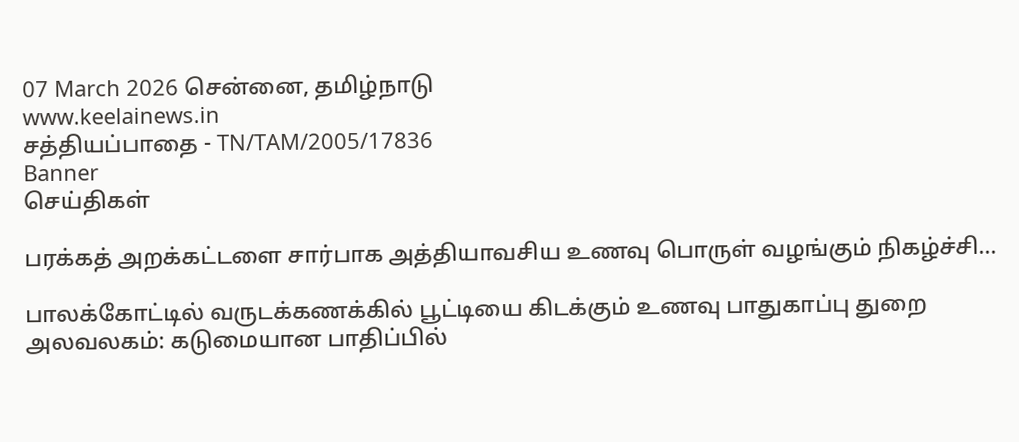07 March 2026 சென்னை, தமிழ்நாடு
www.keelainews.in
சத்தியப்பாதை - TN/TAM/2005/17836
Banner
செய்திகள்

பரக்கத் அறக்கட்டளை சார்பாக அத்தியாவசிய உணவு பொருள் வழங்கும் நிகழ்ச்சி…

பாலக்கோட்டில் வருடக்கணக்கில் பூட்டியை கிடக்கும் உணவு பாதுகாப்பு துறை அலவலகம்: கடுமையான பாதிப்பில்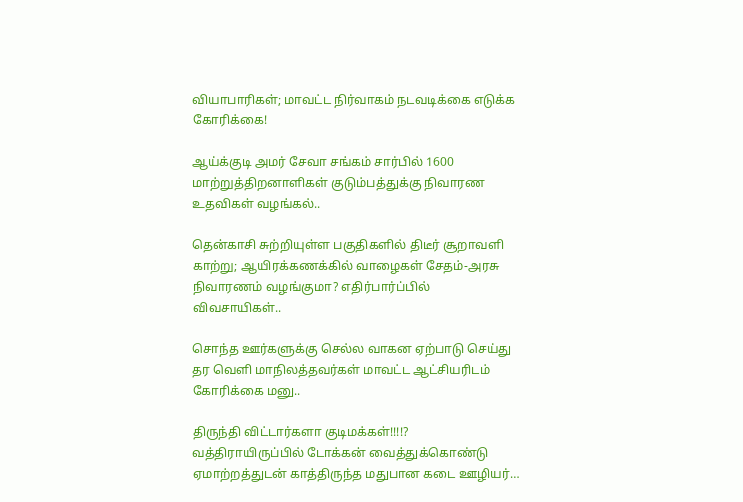வியாபாரிகள்; மாவட்ட நிர்வாகம் நடவடிக்கை எடுக்க கோரிக்கை!

ஆய்க்குடி அமர் சேவா சங்கம் சார்பில் 1600 மாற்றுத்திறனாளிகள் குடும்பத்துக்கு நிவாரண உதவிகள் வழங்கல்..

தென்காசி சுற்றியுள்ள பகுதிகளில் திடீர் சூறாவளி காற்று; ஆயிரக்கணக்கில் வாழைகள் சேதம்-அரசு நிவாரணம் வழங்குமா? எதிர்பார்ப்பில் விவசாயிகள்..

சொந்த ஊர்களுக்கு செல்ல வாகன ஏற்பாடு செய்து தர வெளி மாநிலத்தவர்கள் மாவட்ட ஆட்சியரிடம் கோரிக்கை மனு..

திருந்தி விட்டார்களா குடிமக்கள்!!!!? வத்திராயிருப்பில் டோக்கன் வைத்துக்கொண்டு ஏமாற்றத்துடன் காத்திருந்த மதுபான கடை ஊழியர்…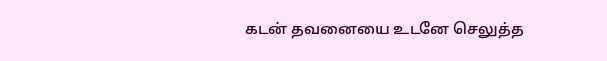கடன் தவனையை உடனே செலுத்த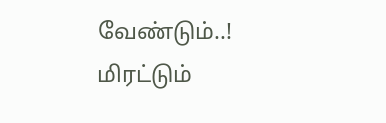வேண்டும்..! மிரட்டும்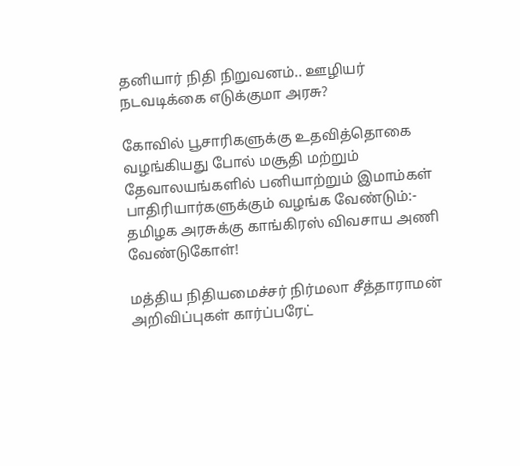தனியார் நிதி நிறுவனம்.. ஊழியர் நடவடிக்கை எடுக்குமா அரசு?

கோவில் பூசாரிகளுக்கு உதவித்தொகை வழங்கியது போல் மசூதி மற்றும் தேவாலயங்களில் பனியாற்றும் இமாம்கள் பாதிரியார்களுக்கும் வழங்க வேண்டும்:- தமிழக அரசுக்கு காங்கிரஸ் விவசாய அணி வேண்டுகோள்!

மத்திய நிதியமைச்சர் நிர்மலா சீத்தாராமன் அறிவிப்புகள் கார்ப்பரேட்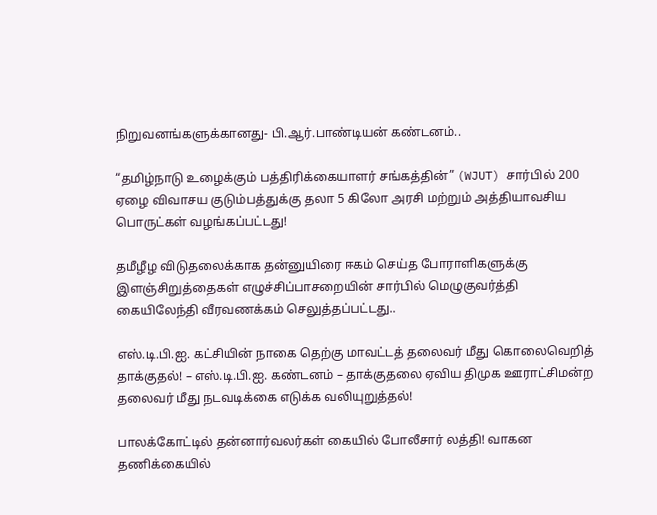நிறுவனங்களுக்கானது- பி.ஆர்.பாண்டியன் கண்டனம்..

“தமிழ்நாடு உழைக்கும் பத்திரிக்கையாளர் சங்கத்தின்” (WJUT) சார்பில் 200 ஏழை விவாசய குடும்பத்துக்கு தலா 5 கிலோ அரசி மற்றும் அத்தியாவசிய பொருட்கள் வழங்கப்பட்டது!

தமீழீழ விடுதலைக்காக தன்னுயிரை ஈகம் செய்த போராளிகளுக்கு இளஞ்சிறுத்தைகள் எழுச்சிப்பாசறையின் சார்பில் மெழுகுவர்த்தி கையிலேந்தி வீரவணக்கம் செலுத்தப்பட்டது..

எஸ்.டி.பி.ஐ. கட்சியின் நாகை தெற்கு மாவட்டத் தலைவர் மீது கொலைவெறித் தாக்குதல்! – எஸ்.டி.பி.ஐ. கண்டனம் – தாக்குதலை ஏவிய திமுக ஊராட்சிமன்ற தலைவர் மீது நடவடிக்கை எடுக்க வலியுறுத்தல்!

பாலக்கோட்டில் தன்னார்வலர்கள் கையில் போலீசார் லத்தி! வாகன தணிக்கையில்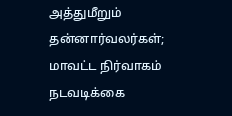அத்துமீறும் தன்னார்வலர்கள்; மாவட்ட நிர்வாகம் நடவடிக்கை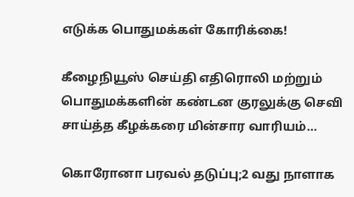எடுக்க பொதுமக்கள் கோரிக்கை!

கீழைநியூஸ் செய்தி எதிரொலி மற்றும் பொதுமக்களின் கண்டன குரலுக்கு செவி சாய்த்த கீழக்கரை மின்சார வாரியம்…

கொரோனா பரவல் தடுப்பு;2 வது நாளாக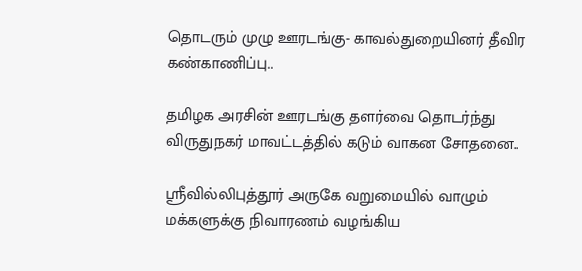தொடரும் முழு ஊரடங்கு- காவல்துறையினர் தீவிர கண்காணிப்பு..

தமிழக அரசின் ஊரடங்கு தளர்வை தொடர்ந்து விருதுநகர் மாவட்டத்தில் கடும் வாகன சோதனை..

ஸ்ரீவில்லிபுத்தூர் அருகே வறுமையில் வாழும் மக்களுக்கு நிவாரணம் வழங்கிய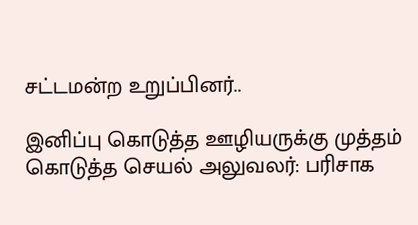சட்டமன்ற உறுப்பினர்..

இனிப்பு கொடுத்த ஊழியருக்கு முத்தம் கொடுத்த செயல் அலுவலர்: பரிசாக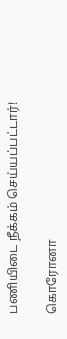பணியிடை நீக்கம் செய்யப்பட்டார்!

கொரோனா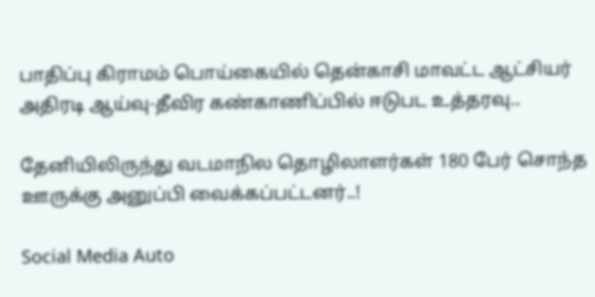பாதிப்பு கிராமம் பொய்கையில் தென்காசி மாவட்ட ஆட்சியர் அதிரடி ஆய்வு-தீவிர கண்காணிப்பில் ஈடுபட உத்தரவு..

தேனியிலிருந்து வடமாநில தொழிலாளர்கள் 180 பேர் சொந்த ஊருக்கு அனுப்பி வைக்கப்பட்டனர்..!

Social Media Auto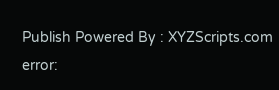Publish Powered By : XYZScripts.com
error: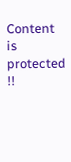Content is protected !!